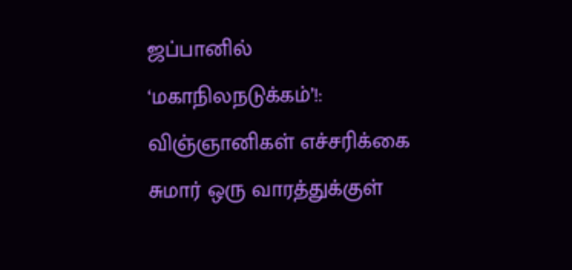ஜப்பானில் ‘மகாநிலநடுக்கம்’!: விஞ்ஞானிகள் எச்சரிக்கை
சுமார் ஒரு வாரத்துக்குள்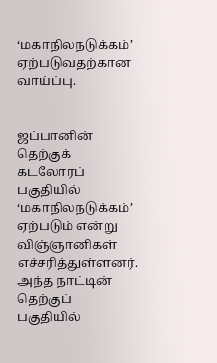‘மகாநிலநடுக்கம்’ ஏற்படுவதற்கான வாய்ப்பு.


ஜப்பானின் தெற்குக் கடலோரப் பகுதியில் ‘மகாநிலநடுக்கம்’ ஏற்படும் என்று விஞ்ஞானிகள் எச்சரித்துள்ளனர்.
அந்த நாட்டின் தெற்குப் பகுதியில்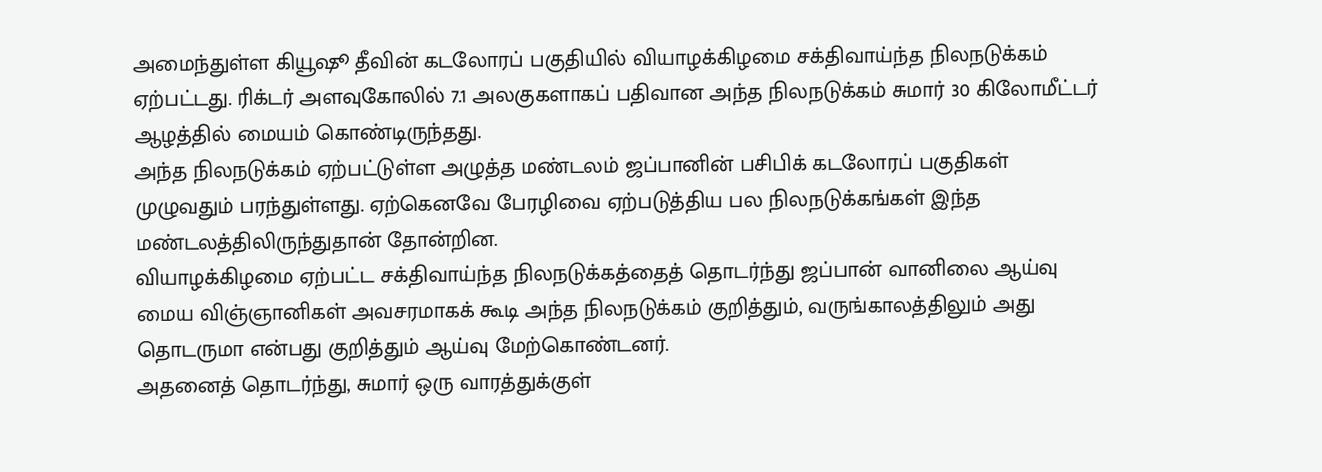அமைந்துள்ள கியூஷூ தீவின் கடலோரப் பகுதியில் வியாழக்கிழமை சக்திவாய்ந்த நிலநடுக்கம் ஏற்பட்டது. ரிக்டர் அளவுகோலில் 7.1 அலகுகளாகப் பதிவான அந்த நிலநடுக்கம் சுமார் 30 கிலோமீட்டர் ஆழத்தில் மையம் கொண்டிருந்தது.
அந்த நிலநடுக்கம் ஏற்பட்டுள்ள அழுத்த மண்டலம் ஜப்பானின் பசிபிக் கடலோரப் பகுதிகள் முழுவதும் பரந்துள்ளது. ஏற்கெனவே பேரழிவை ஏற்படுத்திய பல நிலநடுக்கங்கள் இந்த மண்டலத்திலிருந்துதான் தோன்றின.
வியாழக்கிழமை ஏற்பட்ட சக்திவாய்ந்த நிலநடுக்கத்தைத் தொடர்ந்து ஜப்பான் வானிலை ஆய்வு மைய விஞ்ஞானிகள் அவசரமாகக் கூடி அந்த நிலநடுக்கம் குறித்தும், வருங்காலத்திலும் அது தொடருமா என்பது குறித்தும் ஆய்வு மேற்கொண்டனர்.
அதனைத் தொடர்ந்து, சுமார் ஒரு வாரத்துக்குள்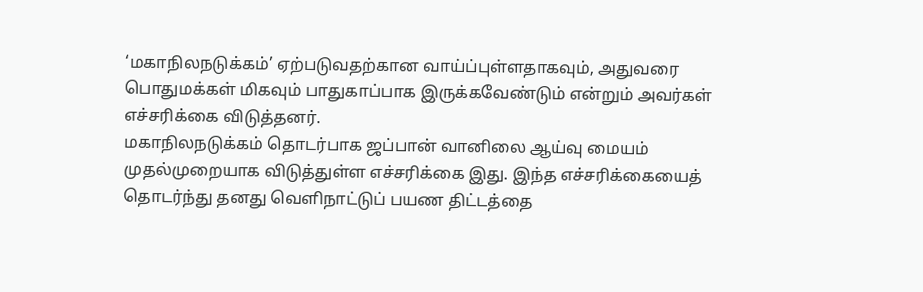‘மகாநிலநடுக்கம்’ ஏற்படுவதற்கான வாய்ப்புள்ளதாகவும், அதுவரை பொதுமக்கள் மிகவும் பாதுகாப்பாக இருக்கவேண்டும் என்றும் அவர்கள் எச்சரிக்கை விடுத்தனர்.
மகாநிலநடுக்கம் தொடர்பாக ஜப்பான் வானிலை ஆய்வு மையம் முதல்முறையாக விடுத்துள்ள எச்சரிக்கை இது. இந்த எச்சரிக்கையைத் தொடர்ந்து தனது வெளிநாட்டுப் பயண திட்டத்தை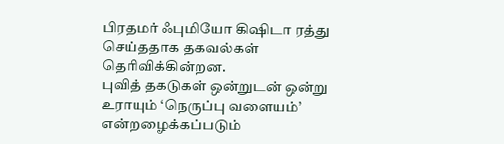பிரதமர் ஃபுமியோ கிஷிடா ரத்து செய்ததாக தகவல்கள் தெரிவிக்கின்றன.
புவித் தகடுகள் ஒன்றுடன் ஒன்று உராயும் ‘நெருப்பு வளையம்’ என்றழைக்கப்படும்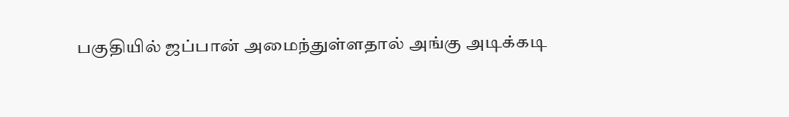பகுதியில் ஜப்பான் அமைந்துள்ளதால் அங்கு அடிக்கடி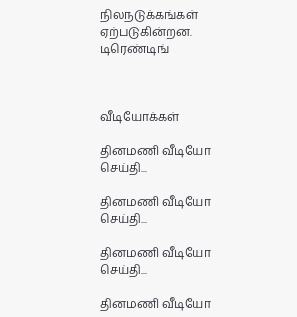நிலநடுக்கங்கள் ஏற்படுகின்றன.
டிரெண்டிங்



வீடியோக்கள்

தினமணி வீடியோ செய்தி...

தினமணி வீடியோ செய்தி...

தினமணி வீடியோ செய்தி...

தினமணி வீடியோ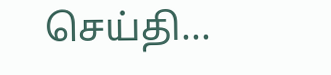செய்தி...